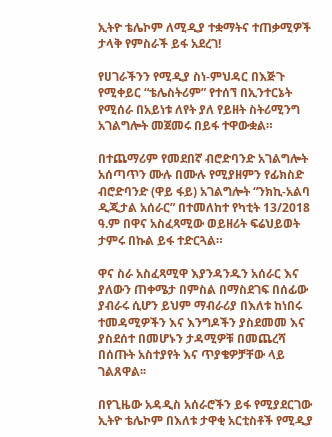ኢትዮ ቴሌኮም ለሚዲያ ተቋማትና ተጠቃሚዎች ታላቅ የምስራች ይፋ አደረገ!

የሀገራችንን የሚዲያ ስነ-ምህዳር በእጅጉ የሚቀይር “ቴሌስትሪም” የተሰኘ በኢንተርኔት የሚሰራ በአይነቱ ለየት ያለ የይዘት ስትሪሚንግ አገልግሎት መጀመሩ በይፋ ተዋውቋል።

በተጨማሪም የመደበኛ ብሮድባንድ አገልግሎት አሰጣጥን ሙሉ በሙሉ የሚያዘምን የፊክስድ ብሮድባንድ (ዋይ ፋይ) አገልግሎት “ንክኪ-አልባ ዲጂታል አሰራር” በተመለከተ የካቲት 13/2018 ዓ.ም በዋና አስፈጻሚው ወይዘሪት ፍሬህይወት ታምሩ በኩል ይፋ ተድርጓል።

ዋና ስራ አስፈጻሚዋ እያንዳንዱን አሰራር እና ያለውን ጠቀሜታ በምስል በማስደገፍ በሰፊው ያብራሩ ሲሆን ይህም ማብራሪያ በእለቱ ከነበሩ ተመዳሚዎችን እና እንግዶችን ያስደመመ እና ያስደሰተ በመሆኑን ታዳሚዎቹ በመጨረሻ በሰጡት አስተያየት እና ጥያቄዎቻቸው ላይ ገልጸዋል፡፡

በየጊዜው አዳዲስ አሰራሮችን ይፋ የሚያደርገው ኢትዮ ቴሌኮም በእለቱ ታዋቂ አርቲስቶች የሚዲያ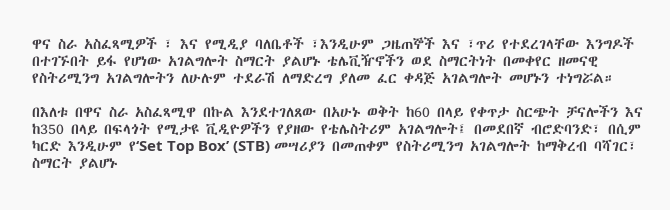ዋና ስራ አስፈጻሚዎች ፣ እና የሚዲያ ባለቤቶች ፣እንዲሁም ጋዜጠኞች እና ፣ጥሪ የተደረገላቸው እንግዶች በተገኙበት ይፋ የሆነው አገልግሎት ስማርት ያልሆኑ ቴሌቪዥኖችን ወደ ስማርትነት በመቀየር ዘመናዊ የስትሪሚንግ አገልግሎትን ለሁሉም ተደራሽ ለማድረግ ያለመ ፈር ቀዳጅ አገልግሎት መሆኑን ተነግሯል።

በእለቱ በዋና ስራ አስፈጻሚዋ በኩል እንደተገለጸው በአሁኑ ወቅት ከ60 በላይ የቀጥታ ስርጭት ቻናሎችን እና ከ350 በላይ በፍላጎት የሚታዩ ቪዲዮዎችን የያዘው የቴሌስትሪም አገልግሎት፤ በመደበኛ ብሮድባንድ፣ በሲም ካርድ እንዲሁም የ‘Set Top Box’ (STB) መሣሪያን በመጠቀም የስትሪሚንግ አገልግሎት ከማቅረብ ባሻገር፣ ስማርት ያልሆኑ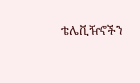ቴሌቪዥኖችን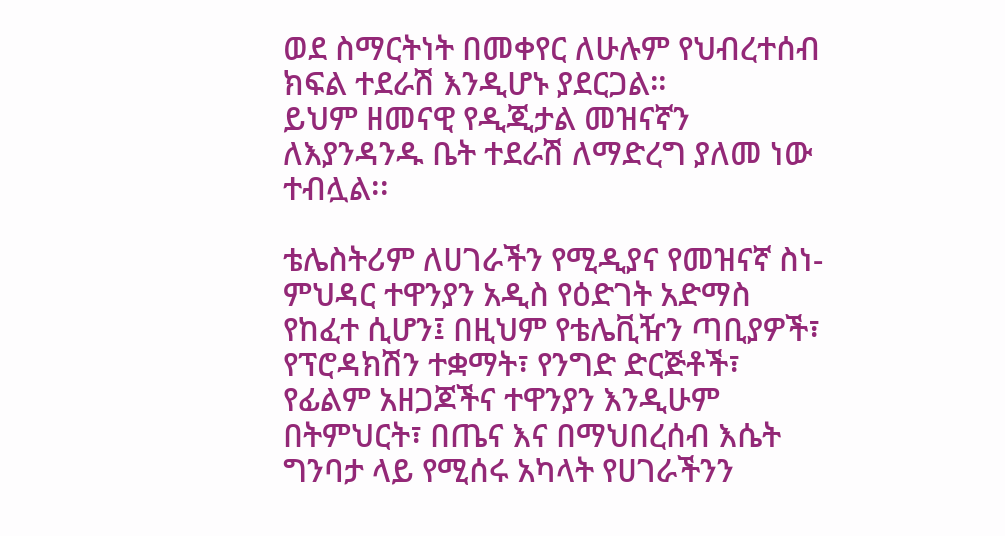ወደ ስማርትነት በመቀየር ለሁሉም የህብረተሰብ ክፍል ተደራሽ እንዲሆኑ ያደርጋል።
ይህም ዘመናዊ የዲጂታል መዝናኛን ለእያንዳንዱ ቤት ተደራሽ ለማድረግ ያለመ ነው ተብሏል፡፡

ቴሌስትሪም ለሀገራችን የሚዲያና የመዝናኛ ስነ-ምህዳር ተዋንያን አዲስ የዕድገት አድማስ የከፈተ ሲሆን፤ በዚህም የቴሌቪዥን ጣቢያዎች፣ የፕሮዳክሽን ተቋማት፣ የንግድ ድርጅቶች፣ የፊልም አዘጋጆችና ተዋንያን እንዲሁም በትምህርት፣ በጤና እና በማህበረሰብ እሴት ግንባታ ላይ የሚሰሩ አካላት የሀገራችንን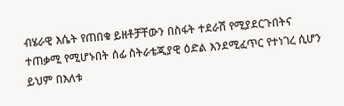ብሄራዊ እሴት የጠበቁ ይዘቶቻቸውን በስፋት ተደራሽ የሚያደርጉበትና ተጠቃሚ የሚሆኑበት ሰፊ ስትራቴጂያዊ ዕድል እንደሚፈጥር የተነገረ ሲሆን ይህም በእለቱ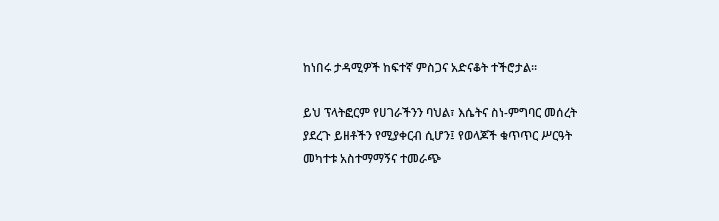ከነበሩ ታዳሚዎች ከፍተኛ ምስጋና አድናቆት ተችሮታል።

ይህ ፕላትፎርም የሀገራችንን ባህል፣ እሴትና ስነ-ምግባር መሰረት ያደረጉ ይዘቶችን የሚያቀርብ ሲሆን፤ የወላጆች ቁጥጥር ሥርዓት መካተቱ አስተማማኝና ተመራጭ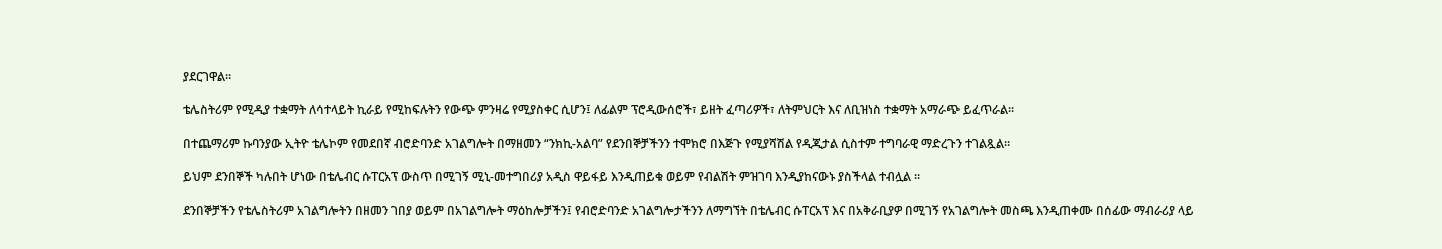ያደርገዋል።

ቴሌስትሪም የሚዲያ ተቋማት ለሳተላይት ኪራይ የሚከፍሉትን የውጭ ምንዛሬ የሚያስቀር ሲሆን፤ ለፊልም ፕሮዲውሰሮች፣ ይዘት ፈጣሪዎች፣ ለትምህርት እና ለቢዝነስ ተቋማት አማራጭ ይፈጥራል፡፡

በተጨማሪም ኩባንያው ኢትዮ ቴሌኮም የመደበኛ ብሮድባንድ አገልግሎት በማዘመን “ንክኪ-አልባ” የደንበኞቻችንን ተሞክሮ በእጅጉ የሚያሻሽል የዲጂታል ሲስተም ተግባራዊ ማድረጉን ተገልጿል።

ይህም ደንበኞች ካሉበት ሆነው በቴሌብር ሱፐርአፕ ውስጥ በሚገኝ ሚኒ-መተግበሪያ አዲስ ዋይፋይ እንዲጠይቁ ወይም የብልሽት ምዝገባ እንዲያከናውኑ ያስችላል ተብሏል ፡፡

ደንበኞቻችን የቴሌስትሪም አገልግሎትን በዘመን ገበያ ወይም በአገልግሎት ማዕከሎቻችን፤ የብሮድባንድ አገልግሎታችንን ለማግኘት በቴሌብር ሱፐርአፕ እና በአቅራቢያዎ በሚገኝ የአገልግሎት መስጫ እንዲጠቀሙ በሰፊው ማብራሪያ ላይ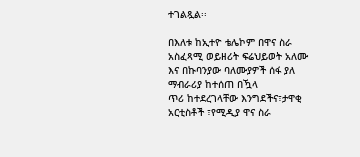ተገልጿል፡፡

በእለቱ ከኢተዮ ቴሌኮም በዋና ስራ አስፈጻሚ ወይዘሪት ፍሬህይወት አለሙ እና በኩባንያው ባለሙያዎች ሰፋ ያለ ማብራሪያ ከተሰጠ በዃላ
ጥሪ ከተደረገላቸው እንግደችና፣ታዋቂ አርቲስቶች ፣የሚዲያ ዋና ስራ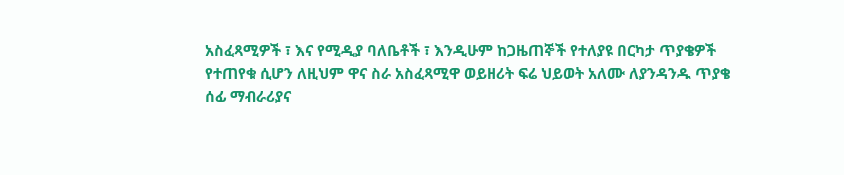አስፈጻሚዎች ፣ እና የሚዲያ ባለቤቶች ፣ እንዲሁም ከጋዜጠኞች የተለያዩ በርካታ ጥያቄዎች የተጠየቁ ሲሆን ለዚህም ዋና ስራ አስፈጻሚዋ ወይዘሪት ፍሬ ህይወት አለሙ ለያንዳንዱ ጥያቄ ሰፊ ማብራሪያና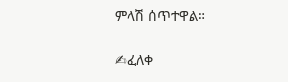ምላሽ ሰጥተዋል።

✍ፈለቀ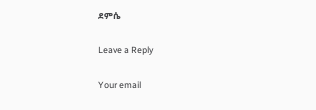ደምሴ

Leave a Reply

Your email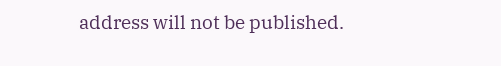address will not be published.